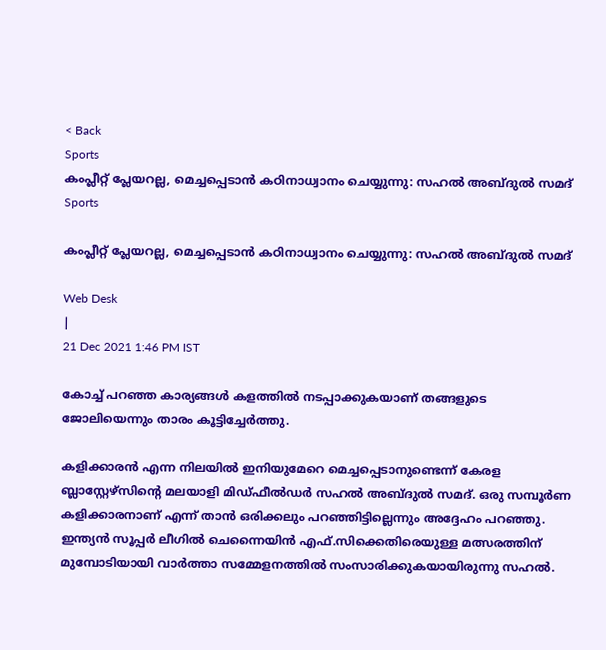< Back
Sports
കംപ്ലീറ്റ് പ്ലേയറല്ല, മെച്ചപ്പെടാൻ കഠിനാധ്വാനം ചെയ്യുന്നു: സഹൽ അബ്ദുൽ സമദ്
Sports

കംപ്ലീറ്റ് പ്ലേയറല്ല, മെച്ചപ്പെടാൻ കഠിനാധ്വാനം ചെയ്യുന്നു: സഹൽ അബ്ദുൽ സമദ്

Web Desk
|
21 Dec 2021 1:46 PM IST

കോച്ച് പറഞ്ഞ കാര്യങ്ങൾ കളത്തിൽ നടപ്പാക്കുകയാണ് തങ്ങളുടെ ജോലിയെന്നും താരം കൂട്ടിച്ചേർത്തു.

കളിക്കാരൻ എന്ന നിലയിൽ ഇനിയുമേറെ മെച്ചപ്പെടാനുണ്ടെന്ന് കേരള ബ്ലാസ്റ്റേഴ്‌സിന്റെ മലയാളി മിഡ്ഫീൽഡർ സഹൽ അബ്ദുൽ സമദ്. ഒരു സമ്പൂർണ കളിക്കാരനാണ് എന്ന് താൻ ഒരിക്കലും പറഞ്ഞിട്ടില്ലെന്നും അദ്ദേഹം പറഞ്ഞു. ഇന്ത്യൻ സൂപ്പർ ലീഗിൽ ചെന്നൈയിൻ എഫ്.സിക്കെതിരെയുള്ള മത്സരത്തിന് മുമ്പോടിയായി വാർത്താ സമ്മേളനത്തിൽ സംസാരിക്കുകയായിരുന്നു സഹൽ.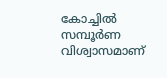കോച്ചിൽ സമ്പൂർണ വിശ്വാസമാണ്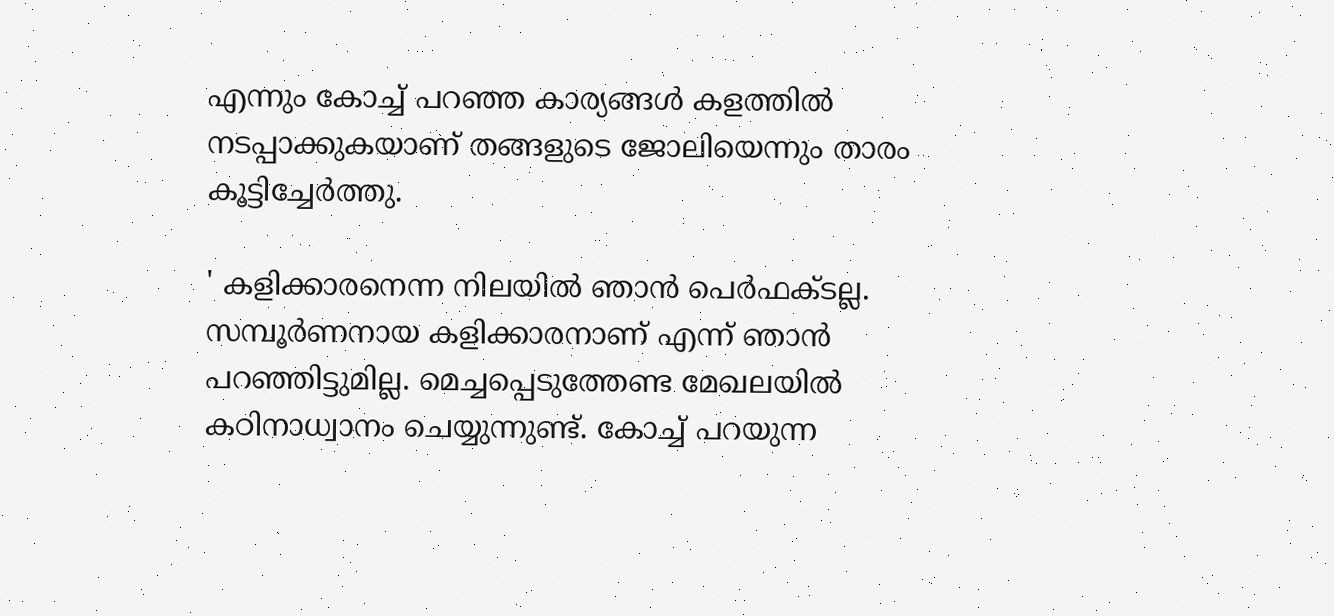എന്നും കോച്ച് പറഞ്ഞ കാര്യങ്ങൾ കളത്തിൽ നടപ്പാക്കുകയാണ് തങ്ങളുടെ ജോലിയെന്നും താരം കൂട്ടിച്ചേർത്തു.

' കളിക്കാരനെന്ന നിലയിൽ ഞാൻ പെർഫക്ടല്ല. സമ്പൂർണനായ കളിക്കാരനാണ് എന്ന് ഞാൻ പറഞ്ഞിട്ടുമില്ല. മെച്ചപ്പെടുത്തേണ്ട മേഖലയിൽ കഠിനാധ്വാനം ചെയ്യുന്നുണ്ട്. കോച്ച് പറയുന്ന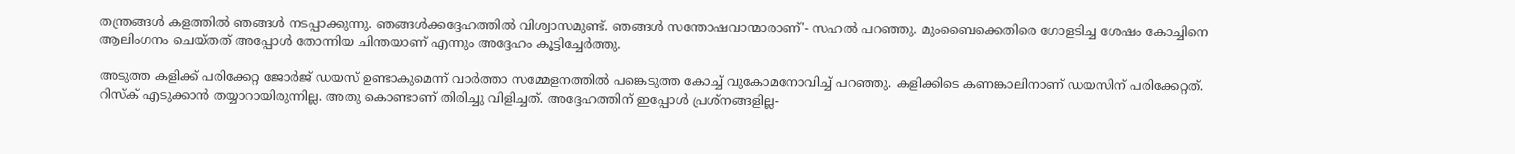തന്ത്രങ്ങൾ കളത്തിൽ ഞങ്ങൾ നടപ്പാക്കുന്നു. ഞങ്ങൾക്കദ്ദേഹത്തിൽ വിശ്വാസമുണ്ട്. ഞങ്ങൾ സന്തോഷവാന്മാരാണ്'- സഹൽ പറഞ്ഞു. മുംബൈക്കെതിരെ ഗോളടിച്ച ശേഷം കോച്ചിനെ ആലിംഗനം ചെയ്തത് അപ്പോൾ തോന്നിയ ചിന്തയാണ് എന്നും അദ്ദേഹം കൂട്ടിച്ചേർത്തു.

അടുത്ത കളിക്ക് പരിക്കേറ്റ ജോർജ് ഡയസ് ഉണ്ടാകുമെന്ന് വാർത്താ സമ്മേളനത്തിൽ പങ്കെടുത്ത കോച്ച് വുകോമനോവിച്ച് പറഞ്ഞു. കളിക്കിടെ കണങ്കാലിനാണ് ഡയസിന് പരിക്കേറ്റത്. റിസ്‌ക് എടുക്കാൻ തയ്യാറായിരുന്നില്ല. അതു കൊണ്ടാണ് തിരിച്ചു വിളിച്ചത്. അദ്ദേഹത്തിന് ഇപ്പോൾ പ്രശ്‌നങ്ങളില്ല-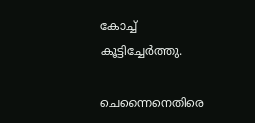കോച്ച് കൂട്ടിച്ചേർത്തു.

ചെന്നൈനെതിരെ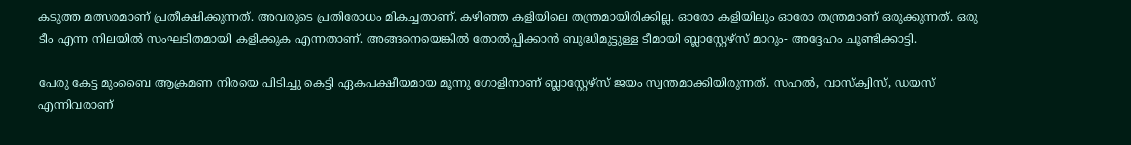കടുത്ത മത്സരമാണ് പ്രതീക്ഷിക്കുന്നത്. അവരുടെ പ്രതിരോധം മികച്ചതാണ്. കഴിഞ്ഞ കളിയിലെ തന്ത്രമായിരിക്കില്ല. ഓരോ കളിയിലും ഓരോ തന്ത്രമാണ് ഒരുക്കുന്നത്. ഒരു ടീം എന്ന നിലയിൽ സംഘടിതമായി കളിക്കുക എന്നതാണ്. അങ്ങനെയെങ്കിൽ തോൽപ്പിക്കാൻ ബുദ്ധിമുട്ടുള്ള ടീമായി ബ്ലാസ്റ്റേഴ്‌സ് മാറും- അദ്ദേഹം ചൂണ്ടിക്കാട്ടി.

പേരു കേട്ട മുംബൈ ആക്രമണ നിരയെ പിടിച്ചു കെട്ടി ഏകപക്ഷീയമായ മൂന്നു ഗോളിനാണ് ബ്ലാസ്റ്റേഴ്‌സ് ജയം സ്വന്തമാക്കിയിരുന്നത്. സഹൽ, വാസ്‌ക്വിസ്, ഡയസ് എന്നിവരാണ്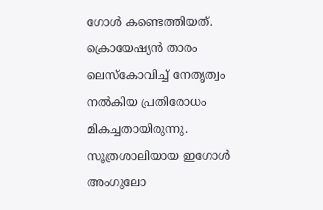ഗോൾ കണ്ടെത്തിയത്. ക്രൊയേഷ്യൻ താരം ലെസ്‌കോവിച്ച് നേതൃത്വം നൽകിയ പ്രതിരോധം മികച്ചതായിരുന്നു. സൂത്രശാലിയായ ഇഗോൾ അംഗുലോ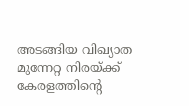അടങ്ങിയ വിഖ്യാത മുന്നേറ്റ നിരയ്ക്ക് കേരളത്തിന്റെ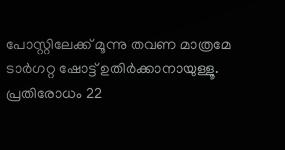പോസ്റ്റിലേക്ക് മൂന്നു തവണ മാത്രമേ ടാർഗറ്റ ഷോട്ട് ഉതിർക്കാനായുള്ളൂ. പ്രതിരോധം 22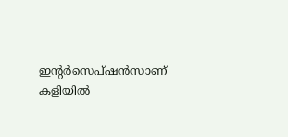ഇന്റർസെപ്ഷൻസാണ് കളിയിൽ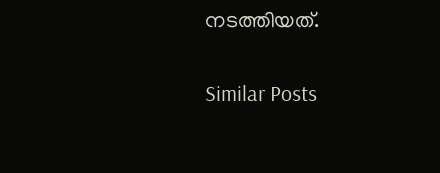നടത്തിയത്.

Similar Posts